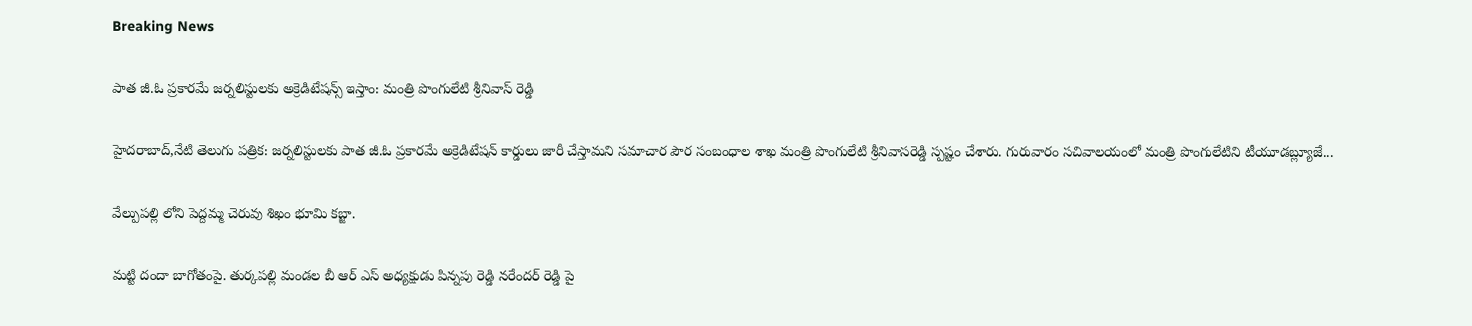Breaking News

పాత జీ.ఓ ప్రకారమే జర్నలిస్టులకు అక్రెడిటేషన్స్ ఇస్తాం: మంత్రి పొంగులేటి శ్రీనివాస్ రెడ్డి

హైదరాబాద్,నేటి తెలుగు పత్రిక: జర్నలిస్టులకు పాత జీ.ఓ ప్రకారమే అక్రెడిటేషన్ కార్డులు జారీ చేస్తామని సమాచార పౌర సంబంధాల శాఖ మంత్రి పొంగులేటి శ్రీనివాసరెడ్డి స్పష్టం చేశారు. గురువారం సచివాలయంలో మంత్రి పొంగులేటిని టీయూడబ్ల్యూజే...

వేల్పుపల్లి లోని పెద్దమ్మ చెరువు శిఖం భూమి కబ్జా.

మట్టి దందా బాగోతంపై. తుర్కపల్లి మండల బీ ఆర్ ఎస్ అధ్యక్షుడు పిన్నపు రెడ్డి నరేందర్ రెడ్డి పై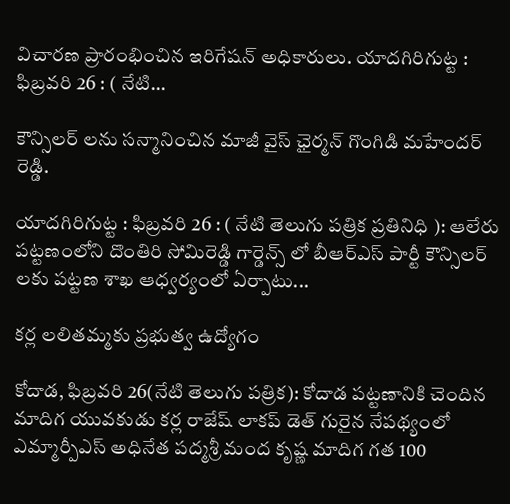విచారణ ప్రారంభించిన ఇరిగేషన్ అధికారులు. యాదగిరిగుట్ట : ఫిబ్రవరి 26 : ( నేటి...

కౌన్సిలర్ లను సన్మానించిన మాజీ వైస్ ఛైర్మన్ గొంగిడి మహేందర్ రెడ్డి.

యాదగిరిగుట్ట : ఫిబ్రవరి 26 : ( నేటి తెలుగు పత్రిక ప్రతినిధి ): ఆలేరు పట్టణంలోని దొంతిరి సోమిరెడ్డి గార్డెన్స్ లో బీఆర్ఎస్ పార్టీ కౌన్సిలర్ లకు పట్టణ శాఖ ఆధ్వర్యంలో ఏర్పాటు...

కర్ల లలితమ్మకు ప్రభుత్వ ఉద్యోగం

కోదాడ, ఫిబ్రవరి 26(నేటి తెలుగు పత్రిక): కోదాడ పట్టణానికి చెందిన మాదిగ యువకుడు కర్ల రాజేష్ లాకప్ డెత్ గురైన నేపథ్యంలో ఎమ్మార్పీఎస్ అధినేత పద్మశ్రీ మంద కృష్ణ మాదిగ గత 100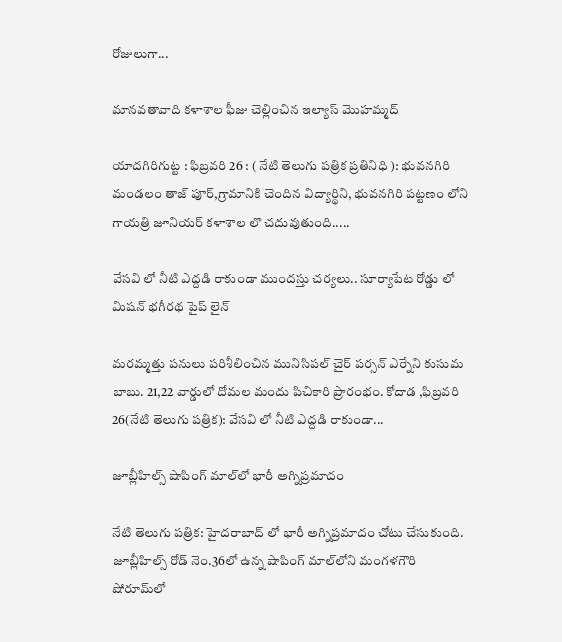రోజులుగా...

మానవతావాది కళాశాల ఫీజు చెల్లించిన ఇల్యాస్ మొహమ్మద్

యాదగిరిగుట్ట : ఫిబ్రవరి 26 : ( నేటి తెలుగు పత్రిక ప్రతినిధి ): భువనగిరి మండలం తాజ్ పూర్,గ్రామానికి చెందిన విద్యార్థిని, భువనగిరి పట్టణం లోని గాయత్రి జూనియర్ కళాశాల లొ చదువుతుంది.....

వేసవి లో నీటి ఎద్దడి రాకుండా ముందస్తు చర్యలు.. సూర్యాపేట రోడ్డు లో మిషన్ భగీరథ పైప్ లైన్

మరమ్మత్తు పనులు పరిశీలించిన మునిసిపల్ చైర్ పర్సన్ ఎర్నేని కుసుమ బాబు. 21,22 వార్డులో దోమల మందు పిచికారి ప్రారంభం. కోదాడ ,ఫిబ్రవరి 26(నేటి తెలుగు పత్రిక): వేసవి లో నీటి ఎద్దడి రాకుండా...

జూబ్లీహిల్స్ షాపింగ్ మాల్‌లో భారీ అగ్నిప్రమాదం

నేటి తెలుగు పత్రిక: హైదరాబాద్ లో భారీ అగ్నిప్రమాదం చోటు చేసుకుంది. జూబ్లీహిల్స్ రోడ్ నెం.36లో ఉన్న షాపింగ్ మాల్‌లోని మంగళగౌరి షోరూమ్‌లో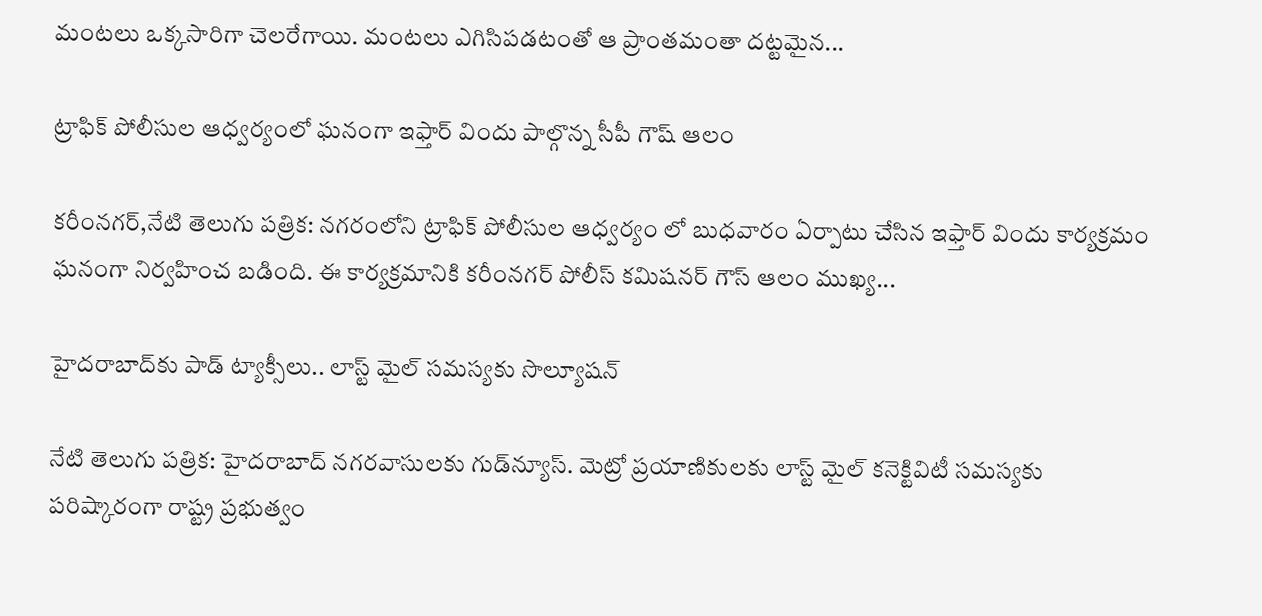మంటలు ఒక్కసారిగా చెలరేగాయి. మంటలు ఎగిసిపడటంతో ఆ ప్రాంతమంతా దట్టమైన...

ట్రాఫిక్ పోలీసుల ఆధ్వర్యంలో ఘనంగా ఇఫ్తార్ విందు పాల్గొన్న సీపీ గౌష్ ఆలం

కరీంనగర్,నేటి తెలుగు పత్రిక: నగరంలోని ట్రాఫిక్ పోలీసుల ఆధ్వర్యం లో బుధవారం ఏర్పాటు చేసిన ఇఫ్తార్ విందు కార్యక్రమం ఘనంగా నిర్వహించ బడింది. ఈ కార్యక్రమానికి కరీంనగర్ పోలీస్ కమిషనర్ గౌస్ ఆలం ముఖ్య...

హైదరాబాద్‌కు పాడ్ ట్యాక్సీలు.. లాస్ట్ మైల్ సమస్యకు సొల్యూషన్

నేటి తెలుగు పత్రిక: హైదరాబాద్ నగరవాసులకు గుడ్‌న్యూస్. మెట్రో ప్రయాణికులకు లాస్ట్ మైల్ కనెక్టివిటీ సమస్యకు పరిష్కారంగా రాష్ట్ర ప్రభుత్వం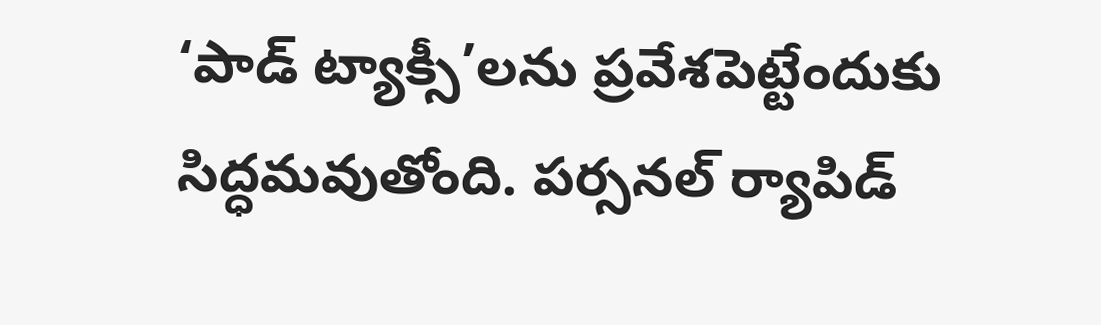‘పాడ్ ట్యాక్సీ’లను ప్రవేశపెట్టేందుకు సిద్ధమవుతోంది. పర్సనల్ ర్యాపిడ్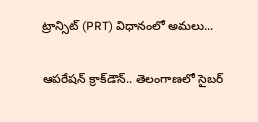ట్రాన్సిట్ (PRT) విధానంలో అమలు...

ఆపరేషన్‌ క్రాక్‌డౌన్‌.. తెలంగాణలో సైబర్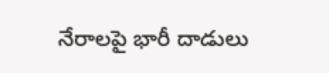నేరాలపై భారీ దాడులు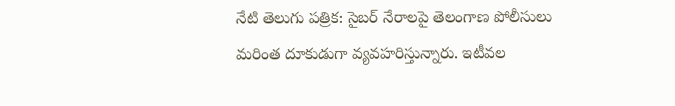నేటి తెలుగు పత్రిక: సైబర్ నేరాలపై తెలంగాణ పోలీసులు మరింత దూకుడుగా వ్యవహరిస్తున్నారు. ఇటీవల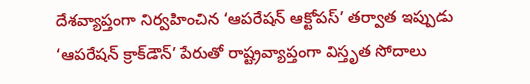దేశవ్యాప్తంగా నిర్వహించిన ‘ఆపరేషన్ ఆక్టోపస్’ తర్వాత ఇప్పుడు ‘ఆపరేషన్ క్రాక్‌డౌన్’ పేరుతో రాష్ట్రవ్యాప్తంగా విస్తృత సోదాలు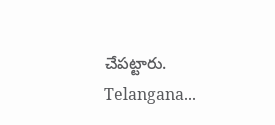చేపట్టారు. Telangana...